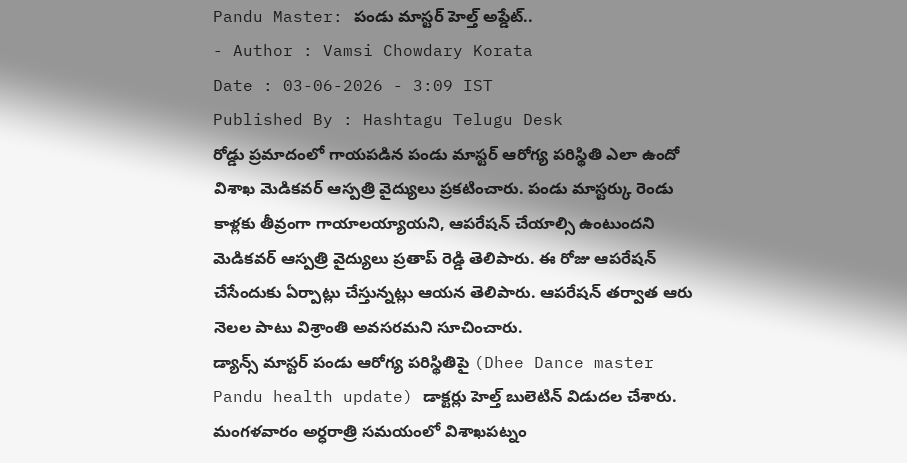Pandu Master: పండు మాస్టర్ హెల్త్ అప్డేట్..
- Author : Vamsi Chowdary Korata
Date : 03-06-2026 - 3:09 IST
Published By : Hashtagu Telugu Desk
రోడ్డు ప్రమాదంలో గాయపడిన పండు మాస్టర్ ఆరోగ్య పరిస్థితి ఎలా ఉందో విశాఖ మెడికవర్ ఆస్పత్రి వైద్యులు ప్రకటించారు. పండు మాస్టర్కు రెండు కాళ్లకు తీవ్రంగా గాయాలయ్యాయని, ఆపరేషన్ చేయాల్సి ఉంటుందని మెడికవర్ ఆస్పత్రి వైద్యులు ప్రతాప్ రెడ్డి తెలిపారు. ఈ రోజు ఆపరేషన్ చేసేందుకు ఏర్పాట్లు చేస్తున్నట్లు ఆయన తెలిపారు. ఆపరేషన్ తర్వాత ఆరు నెలల పాటు విశ్రాంతి అవసరమని సూచించారు.
డ్యాన్స్ మాస్టర్ పండు ఆరోగ్య పరిస్థితిపై (Dhee Dance master Pandu health update) డాక్టర్లు హెల్త్ బులెటిన్ విడుదల చేశారు. మంగళవారం అర్ధరాత్రి సమయంలో విశాఖపట్నం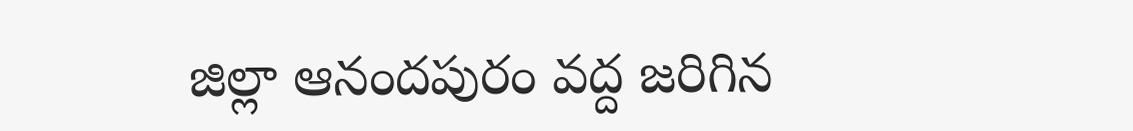జిల్లా ఆనందపురం వద్ద జరిగిన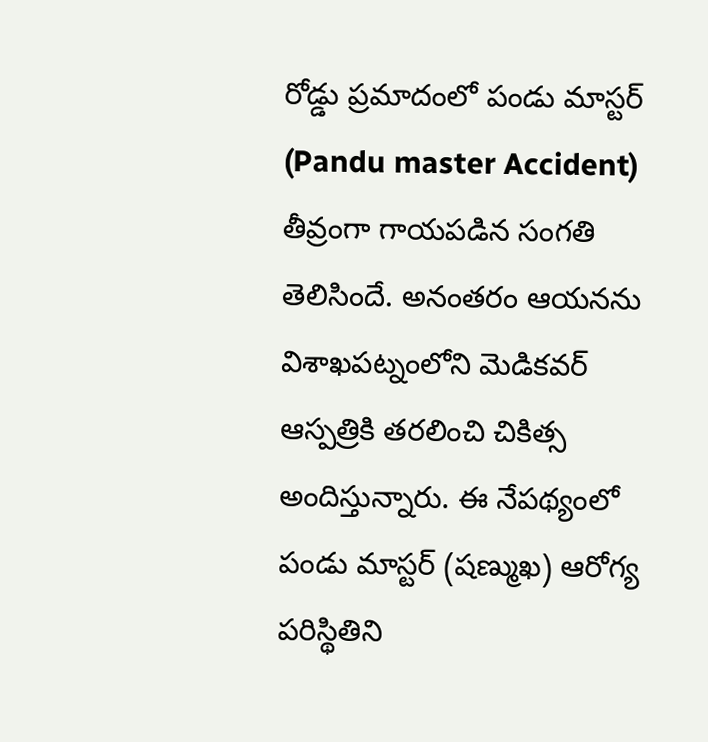రోడ్డు ప్రమాదంలో పండు మాస్టర్ (Pandu master Accident) తీవ్రంగా గాయపడిన సంగతి తెలిసిందే. అనంతరం ఆయనను విశాఖపట్నంలోని మెడికవర్ ఆస్పత్రికి తరలించి చికిత్స అందిస్తున్నారు. ఈ నేపథ్యంలో పండు మాస్టర్ (షణ్ముఖ) ఆరోగ్య పరిస్థితిని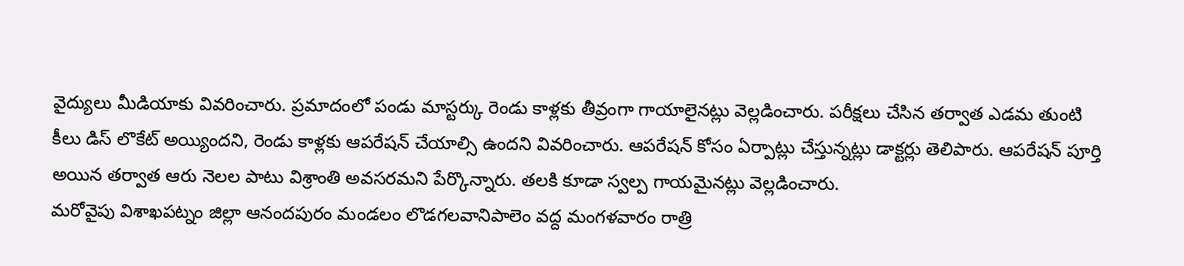వైద్యులు మీడియాకు వివరించారు. ప్రమాదంలో పండు మాస్టర్కు రెండు కాళ్లకు తీవ్రంగా గాయాలైనట్లు వెల్లడించారు. పరీక్షలు చేసిన తర్వాత ఎడమ తుంటి కీలు డిస్ లొకేట్ అయ్యిందని, రెండు కాళ్లకు ఆపరేషన్ చేయాల్సి ఉందని వివరించారు. ఆపరేషన్ కోసం ఏర్పాట్లు చేస్తున్నట్లు డాక్టర్లు తెలిపారు. ఆపరేషన్ పూర్తి అయిన తర్వాత ఆరు నెలల పాటు విశ్రాంతి అవసరమని పేర్కొన్నారు. తలకి కూడా స్వల్ప గాయమైనట్లు వెల్లడించారు.
మరోవైపు విశాఖపట్నం జిల్లా ఆనందపురం మండలం లొడగలవానిపాలెం వద్ద మంగళవారం రాత్రి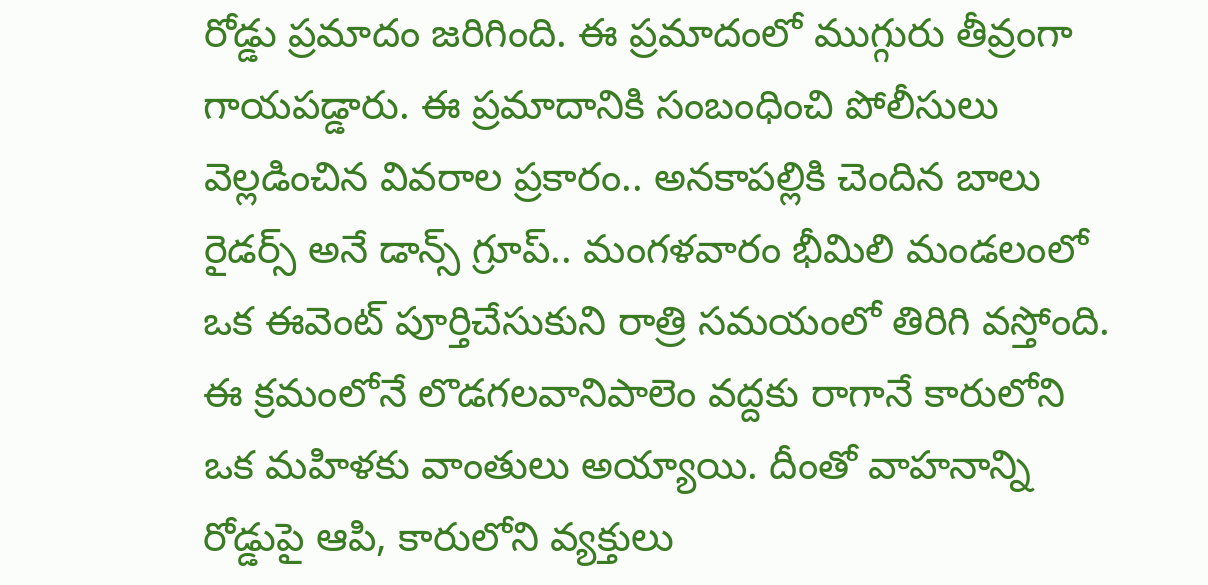రోడ్డు ప్రమాదం జరిగింది. ఈ ప్రమాదంలో ముగ్గురు తీవ్రంగా గాయపడ్డారు. ఈ ప్రమాదానికి సంబంధించి పోలీసులు వెల్లడించిన వివరాల ప్రకారం.. అనకాపల్లికి చెందిన బాలు రైడర్స్ అనే డాన్స్ గ్రూప్.. మంగళవారం భీమిలి మండలంలో ఒక ఈవెంట్ పూర్తిచేసుకుని రాత్రి సమయంలో తిరిగి వస్తోంది. ఈ క్రమంలోనే లొడగలవానిపాలెం వద్దకు రాగానే కారులోని ఒక మహిళకు వాంతులు అయ్యాయి. దీంతో వాహనాన్ని రోడ్డుపై ఆపి, కారులోని వ్యక్తులు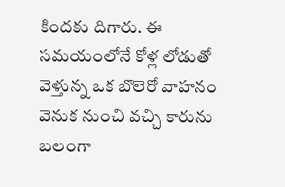కిందకు దిగారు. ఈ సమయంలోనే కోళ్ల లోడుతో వెళ్తున్న ఒక బొలెరో వాహనం వెనుక నుంచి వచ్చి కారును బలంగా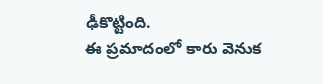ఢీకొట్టింది.
ఈ ప్రమాదంలో కారు వెనుక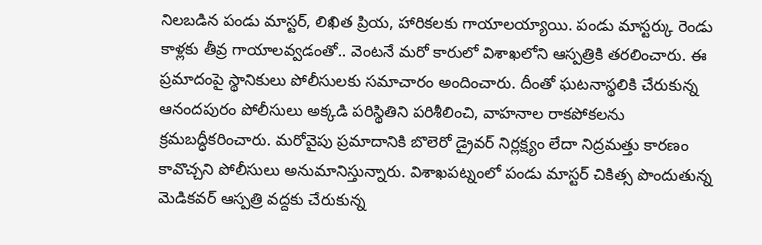నిలబడిన పండు మాస్టర్, లిఖిత ప్రియ, హారికలకు గాయాలయ్యాయి. పండు మాస్టర్కు రెండు కాళ్లకు తీవ్ర గాయాలవ్వడంతో.. వెంటనే మరో కారులో విశాఖలోని ఆస్పత్రికి తరలించారు. ఈ ప్రమాదంపై స్థానికులు పోలీసులకు సమాచారం అందించారు. దీంతో ఘటనాస్థలికి చేరుకున్న ఆనందపురం పోలీసులు అక్కడి పరిస్థితిని పరిశీలించి, వాహనాల రాకపోకలను క్రమబద్ధీకరించారు. మరోవైపు ప్రమాదానికి బొలెరో డ్రైవర్ నిర్లక్ష్యం లేదా నిద్రమత్తు కారణం కావొచ్చని పోలీసులు అనుమానిస్తున్నారు. విశాఖపట్నంలో పండు మాస్టర్ చికిత్స పొందుతున్న మెడికవర్ ఆస్పత్రి వద్దకు చేరుకున్న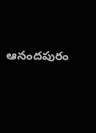ఆనందపురం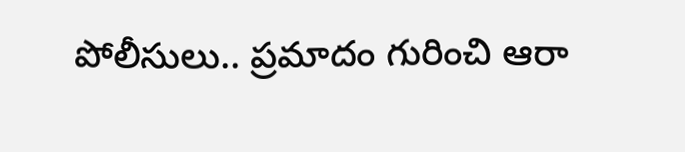పోలీసులు.. ప్రమాదం గురించి ఆరా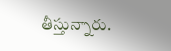తీస్తున్నారు.